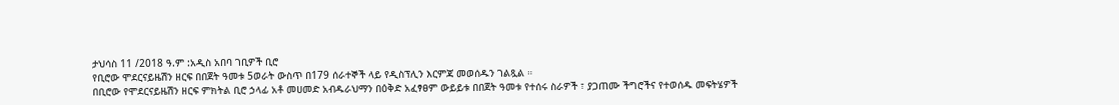ታህሳስ 11 /2018 ዓ.ም :አዲስ አበባ ገቢዎች ቢሮ
የቢሮው ሞደርናይዜሽን ዘርፍ በበጀት ዓመቱ 5ወራት ውስጥ በ179 ሰራተኞች ላይ የዲስፕሊን እርምጃ መወሰዱን ገልጿል ።
በቢሮው የሞደርናይዜሽን ዘርፍ ምክትል ቢሮ ኃላፊ አቶ መሀመድ አብዱራህማን በዕቅድ አፈፃፀም ውይይቱ በበጀት ዓመቱ የተሰሩ ስራዎች ፣ ያጋጠሙ ችግሮችና የተወሰዱ መፍትሄዎች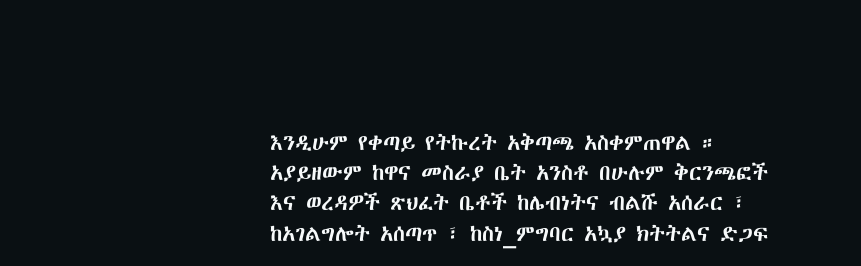እንዲሁም የቀጣይ የትኩረት አቅጣጫ አስቀምጠዋል ።
አያይዘውም ከዋና መስራያ ቤት አንስቶ በሁሉም ቅርንጫፎች እና ወረዳዎች ጽህፈት ቤቶች ከሌብነትና ብልሹ አሰራር ፣ ከአገልግሎት አሰጣጥ ፣ ከስነ_ምግባር አኳያ ክትትልና ድጋፍ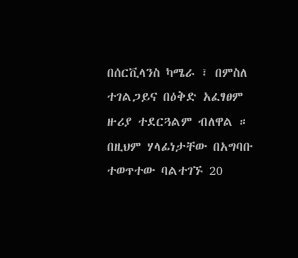በሰርቪላንስ ካሜራ ፣ በምስለ ተገልጋይና በዕቅድ አፈፃፀም ዙሪያ ተደርጓልም ብለዋል ።
በዚህም ሃላፊነታቸው በአግባቡ ተወጥተው ባልተገኙ 20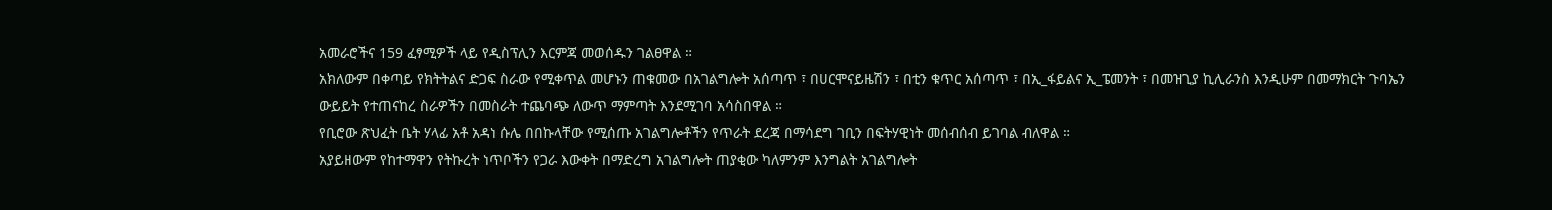አመራሮችና 159 ፈፃሚዎች ላይ የዲስፕሊን እርምጃ መወሰዱን ገልፀዋል ።
አክለውም በቀጣይ የክትትልና ድጋፍ ስራው የሚቀጥል መሆኑን ጠቁመው በአገልግሎት አሰጣጥ ፣ በሀርሞናይዜሽን ፣ በቲን ቁጥር አሰጣጥ ፣ በኢ_ፋይልና ኢ_ፔመንት ፣ በመዝጊያ ኪሊራንስ እንዲሁም በመማክርት ጉባኤን ውይይት የተጠናከረ ስራዎችን በመስራት ተጨባጭ ለውጥ ማምጣት እንደሚገባ አሳስበዋል ።
የቢሮው ጽህፈት ቤት ሃላፊ አቶ አዳነ ሱሌ በበኩላቸው የሚሰጡ አገልግሎቶችን የጥራት ደረጃ በማሳደግ ገቢን በፍትሃዊነት መሰብሰብ ይገባል ብለዋል ።
አያይዘውም የከተማዋን የትኩረት ነጥቦችን የጋራ እውቀት በማድረግ አገልግሎት ጠያቂው ካለምንም እንግልት አገልግሎት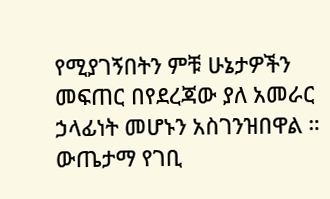የሚያገኝበትን ምቹ ሁኔታዎችን መፍጠር በየደረጃው ያለ አመራር ኃላፊነት መሆኑን አስገንዝበዋል ።
ውጤታማ የገቢ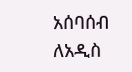አሰባሰብ ለአዲስ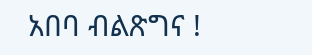አበባ ብልጽግና !